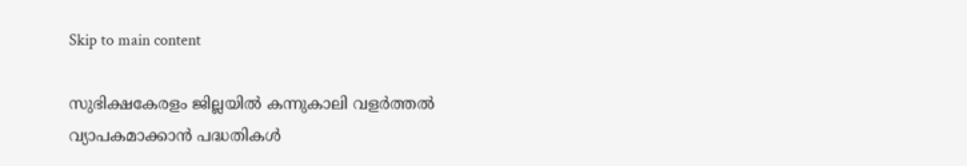Skip to main content

സുഭിക്ഷകേരളം ജില്ലയില്‍ കന്നുകാലി വളര്‍ത്തല്‍  വ്യാപകമാക്കാന്‍ പദ്ധതികള്‍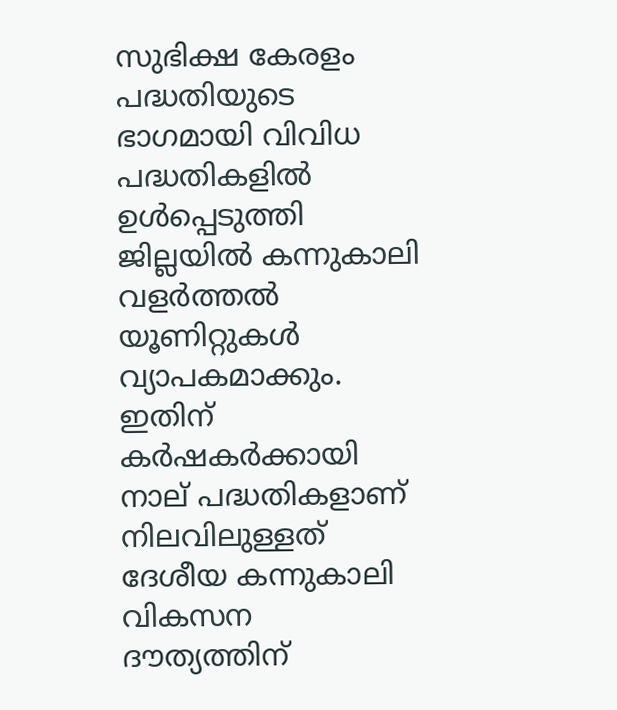സുഭിക്ഷ കേരളം പദ്ധതിയുടെ ഭാഗമായി വിവിധ പദ്ധതികളില്‍ ഉള്‍പ്പെടുത്തി ജില്ലയില്‍ കന്നുകാലി വളര്‍ത്തല്‍ യൂണിറ്റുകള്‍ വ്യാപകമാക്കും. ഇതിന് കര്‍ഷകര്‍ക്കായി നാല് പദ്ധതികളാണ് നിലവിലുള്ളത്
ദേശീയ കന്നുകാലി വികസന ദൗത്യത്തിന്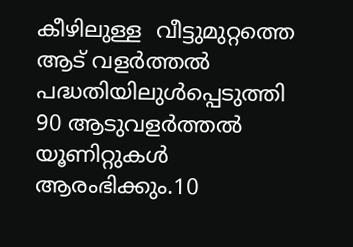കീഴിലുള്ള  വീട്ടുമുറ്റത്തെ ആട് വളര്‍ത്തല്‍ പദ്ധതിയിലുള്‍പ്പെടുത്തി  90 ആടുവളര്‍ത്തല്‍ യൂണിറ്റുകള്‍ ആരംഭിക്കും.10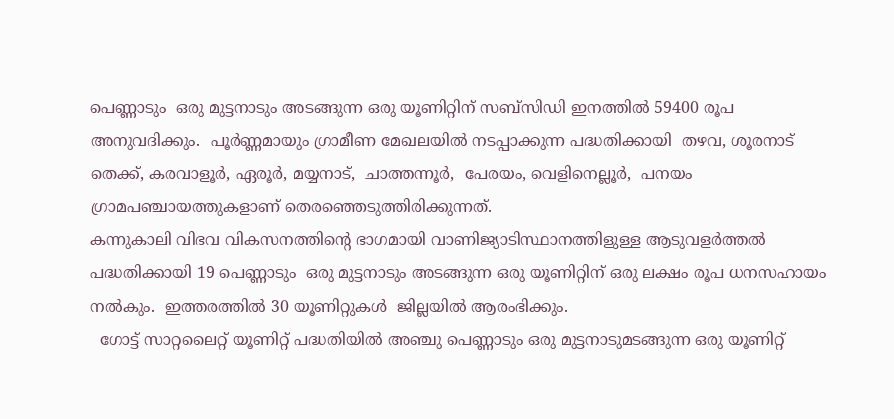പെണ്ണാടും  ഒരു മുട്ടനാടും അടങ്ങുന്ന ഒരു യൂണിറ്റിന് സബ്‌സിഡി ഇനത്തില്‍ 59400 രൂപ അനുവദിക്കും.  പൂര്‍ണ്ണമായും ഗ്രാമീണ മേഖലയില്‍ നടപ്പാക്കുന്ന പദ്ധതിക്കായി  തഴവ, ശൂരനാട് തെക്ക്, കരവാളൂര്‍, ഏരൂര്‍, മയ്യനാട്,  ചാത്തന്നൂര്‍,  പേരയം, വെളിനെല്ലൂര്‍,  പനയം ഗ്രാമപഞ്ചായത്തുകളാണ് തെരഞ്ഞെടുത്തിരിക്കുന്നത്.
കന്നുകാലി വിഭവ വികസനത്തിന്റെ ഭാഗമായി വാണിജ്യാടിസ്ഥാനത്തിളുള്ള ആടുവളര്‍ത്തല്‍ പദ്ധതിക്കായി 19 പെണ്ണാടും  ഒരു മുട്ടനാടും അടങ്ങുന്ന ഒരു യൂണിറ്റിന് ഒരു ലക്ഷം രൂപ ധനസഹായം നല്‍കും.  ഇത്തരത്തില്‍ 30 യൂണിറ്റുകള്‍  ജില്ലയില്‍ ആരംഭിക്കും.
  ഗോട്ട് സാറ്റലൈറ്റ് യൂണിറ്റ് പദ്ധതിയില്‍ അഞ്ചു പെണ്ണാടും ഒരു മുട്ടനാടുമടങ്ങുന്ന ഒരു യൂണിറ്റ്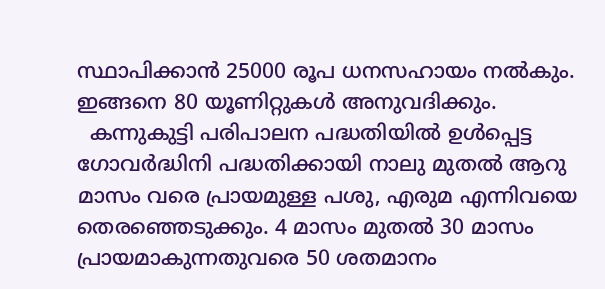സ്ഥാപിക്കാന്‍ 25000 രൂപ ധനസഹായം നല്‍കും. ഇങ്ങനെ 80 യൂണിറ്റുകള്‍ അനുവദിക്കും.
  കന്നുകുട്ടി പരിപാലന പദ്ധതിയില്‍ ഉള്‍പ്പെട്ട ഗോവര്‍ദ്ധിനി പദ്ധതിക്കായി നാലു മുതല്‍ ആറു മാസം വരെ പ്രായമുള്ള പശു, എരുമ എന്നിവയെ തെരഞ്ഞെടുക്കും. 4 മാസം മുതല്‍ 30 മാസം പ്രായമാകുന്നതുവരെ 50 ശതമാനം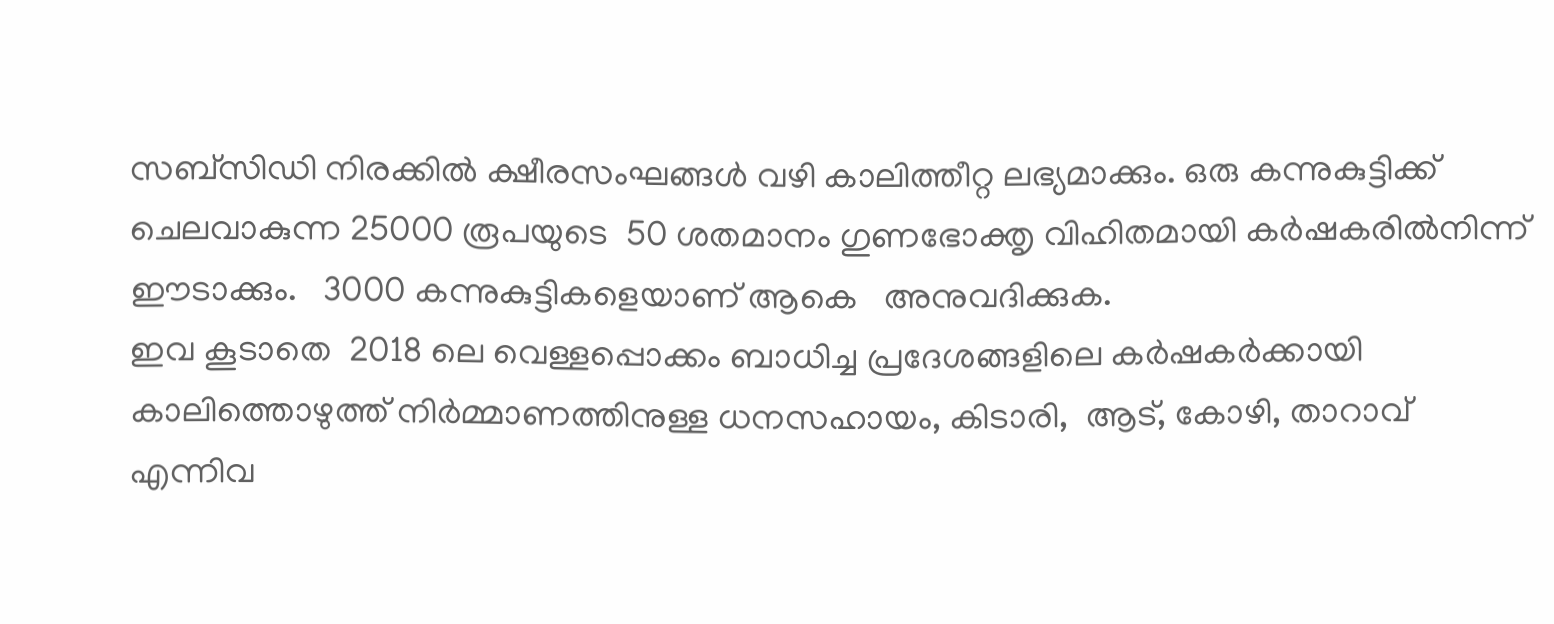സബ്‌സിഡി നിരക്കില്‍ ക്ഷീരസംഘങ്ങള്‍ വഴി കാലിത്തീറ്റ ലഭ്യമാക്കും. ഒരു കന്നുകുട്ടിക്ക് ചെലവാകുന്ന 25000 രൂപയുടെ  50 ശതമാനം ഗുണഭോക്തൃ വിഹിതമായി കര്‍ഷകരില്‍നിന്ന് ഈടാക്കും.   3000 കന്നുകുട്ടികളെയാണ് ആകെ   അനുവദിക്കുക.
ഇവ കൂടാതെ  2018 ലെ വെള്ളപ്പൊക്കം ബാധിച്ച പ്രദേശങ്ങളിലെ കര്‍ഷകര്‍ക്കായി കാലിത്തൊഴുത്ത് നിര്‍മ്മാണത്തിനുള്ള ധനസഹായം, കിടാരി,  ആട്, കോഴി, താറാവ് എന്നിവ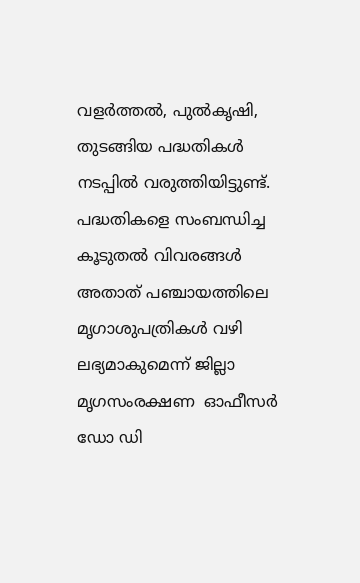വളര്‍ത്തല്‍, പുല്‍കൃഷി,  തുടങ്ങിയ പദ്ധതികള്‍ നടപ്പില്‍ വരുത്തിയിട്ടുണ്ട്. പദ്ധതികളെ സംബന്ധിച്ച കൂടുതല്‍ വിവരങ്ങള്‍  അതാത് പഞ്ചായത്തിലെ  മൃഗാശുപത്രികള്‍ വഴി ലഭ്യമാകുമെന്ന് ജില്ലാ മൃഗസംരക്ഷണ  ഓഫീസര്‍ ഡോ ഡി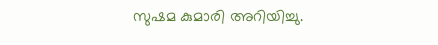സുഷമ കുമാരി അറിയിച്ചു.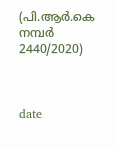(പി.ആര്‍.കെ നമ്പര്‍ 2440/2020)



date